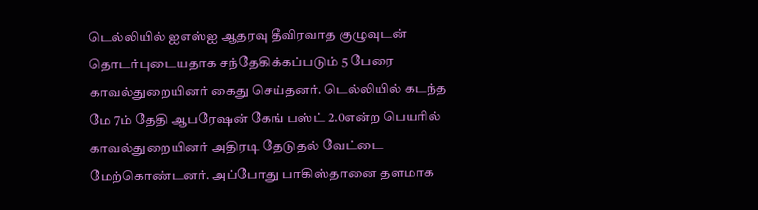டெல்லியில் ஐஎஸ்ஐ ஆதரவு தீவிரவாத குழுவுடன் தொடர்புடையதாக சந்தேகிக்கப்படும் 5 பேரை காவல்துறையினர் கைது செய்தனர். டெல்லியில் கடந்த மே 7ம் தேதி ஆபரேஷன் கேங் பஸ்ட் 2.0என்ற பெயரில் காவல்துறையினர் அதிரடி தேடுதல் வேட்டை மேற்கொண்டனர். அப்போது பாகிஸ்தானை தளமாக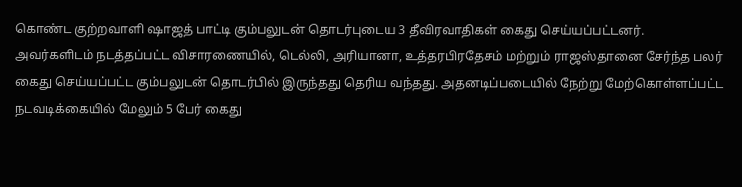கொண்ட குற்றவாளி ஷாஜத் பாட்டி கும்பலுடன் தொடர்புடைய 3 தீவிரவாதிகள் கைது செய்யப்பட்டனர்.
அவர்களிடம் நடத்தப்பட்ட விசாரணையில், டெல்லி, அரியானா, உத்தரபிரதேசம் மற்றும் ராஜஸ்தானை சேர்ந்த பலர் கைது செய்யப்பட்ட கும்பலுடன் தொடர்பில் இருந்தது தெரிய வந்தது. அதனடிப்படையில் நேற்று மேற்கொள்ளப்பட்ட நடவடிக்கையில் மேலும் 5 பேர் கைது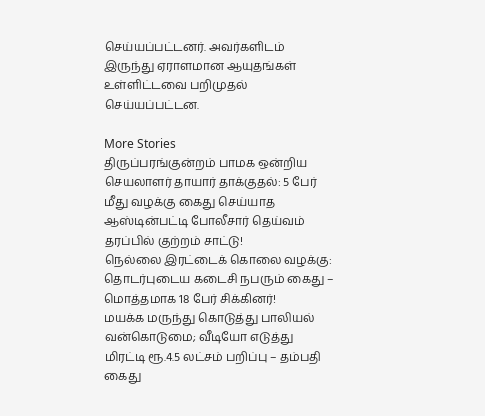செய்யப்பட்டனர். அவர்களிடம் இருந்து ஏராளமான ஆயுதங்கள் உள்ளிட்டவை பறிமுதல் செய்யப்பட்டன.

More Stories
திருப்பரங்குன்றம் பாமக ஒன்றிய செயலாளர் தாயார் தாக்குதல்: 5 பேர் மீது வழக்கு கைது செய்யாத ஆஸ்டின்பட்டி போலீசார் தெய்வம் தரப்பில் குற்றம் சாட்டு!
நெல்லை இரட்டைக் கொலை வழக்கு: தொடர்புடைய கடைசி நபரும் கைது – மொத்தமாக 18 பேர் சிக்கினர்!
மயக்க மருந்து கொடுத்து பாலியல் வன்கொடுமை; வீடியோ எடுத்து மிரட்டி ரூ.4.5 லட்சம் பறிப்பு – தம்பதி கைது